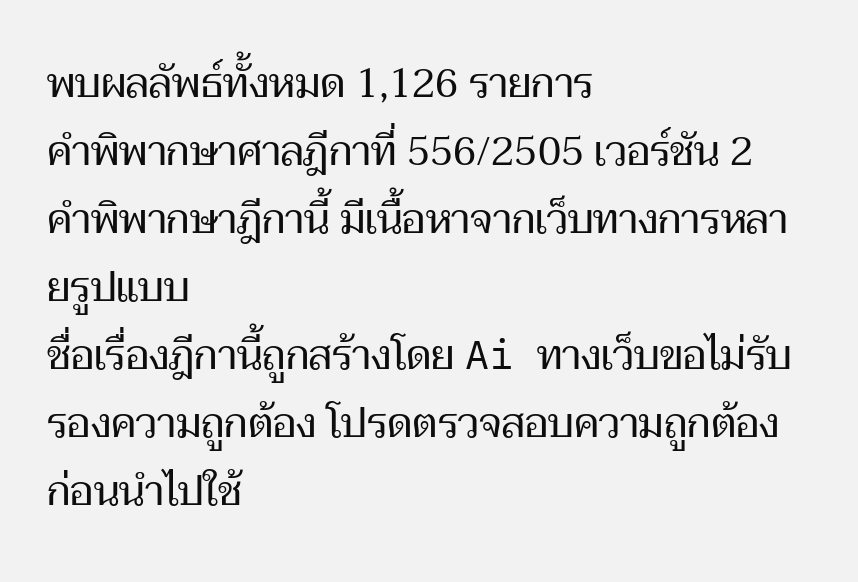พบผลลัพธ์ทั้งหมด 1,126 รายการ
คำพิพากษาศาลฎีกาที่ 556/2505 เวอร์ชัน 2 คำพิพากษาฎีกานี้ มีเนื้อหาจากเว็บทางการหลายรูปแบบ
ชื่อเรื่องฎีกานี้ถูกสร้างโดย Ai ทางเว็บขอไม่รับรองความถูกต้อง โปรดตรวจสอบความถูกต้องก่อนนำไปใช้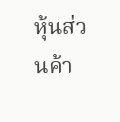หุ้นส่วนค้า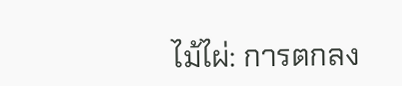ไม้ไผ่: การตกลง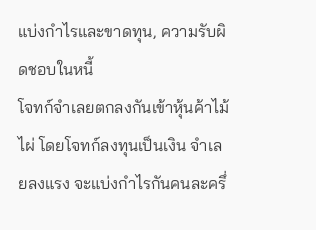แบ่งกำไรและขาดทุน, ความรับผิดชอบในหนี้
โจทก์จำเลยตกลงกันเข้าหุ้นค้าไม้ไผ่ โดยโจทก์ลงทุนเป็นเงิน จำเลยลงแรง จะแบ่งกำไรกันคนละครึ่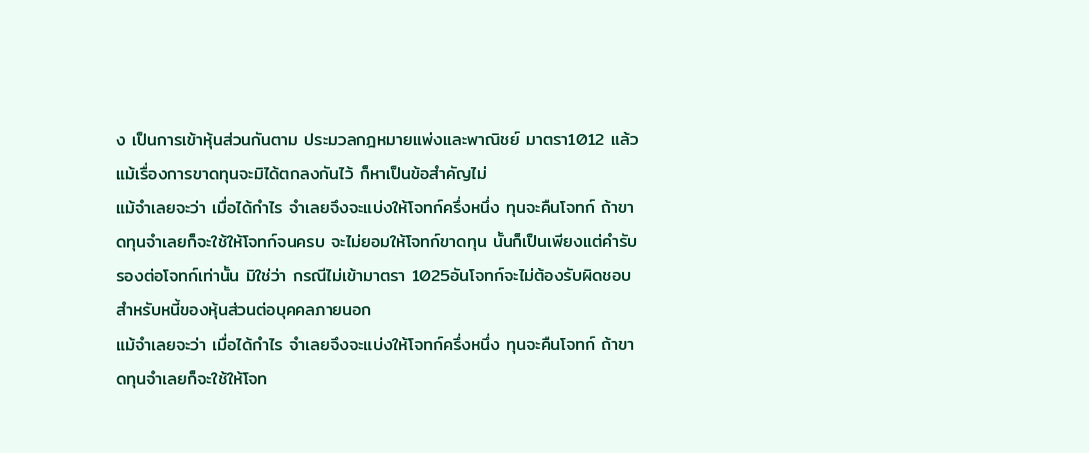ง เป็นการเข้าหุ้นส่วนกันตาม ประมวลกฎหมายแพ่งและพาณิชย์ มาตรา1012 แล้ว แม้เรื่องการขาดทุนจะมิได้ตกลงกันไว้ ก็หาเป็นข้อสำคัญไม่
แม้จำเลยจะว่า เมื่อได้กำไร จำเลยจึงจะแบ่งให้โจทก์ครึ่งหนึ่ง ทุนจะคืนโจทก์ ถ้าขาดทุนจำเลยก็จะใช้ให้โจทก์จนครบ จะไม่ยอมให้โจทก์ขาดทุน นั้นก็เป็นเพียงแต่คำรับรองต่อโจทก์เท่านั้น มิใช่ว่า กรณีไม่เข้ามาตรา 1025อันโจทก์จะไม่ต้องรับผิดชอบสำหรับหนี้ของหุ้นส่วนต่อบุคคลภายนอก
แม้จำเลยจะว่า เมื่อได้กำไร จำเลยจึงจะแบ่งให้โจทก์ครึ่งหนึ่ง ทุนจะคืนโจทก์ ถ้าขาดทุนจำเลยก็จะใช้ให้โจท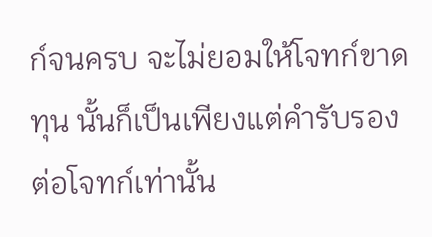ก์จนครบ จะไม่ยอมให้โจทก์ขาดทุน นั้นก็เป็นเพียงแต่คำรับรองต่อโจทก์เท่านั้น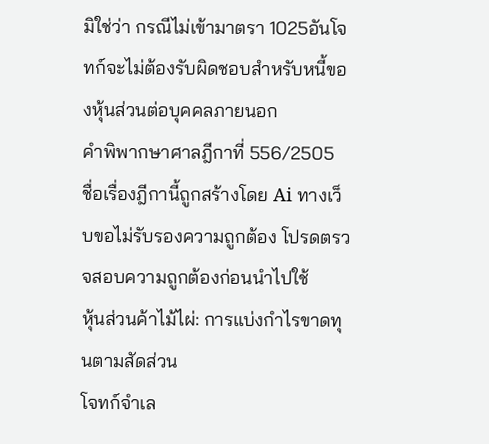มิใช่ว่า กรณีไม่เข้ามาตรา 1025อันโจทก์จะไม่ต้องรับผิดชอบสำหรับหนี้ของหุ้นส่วนต่อบุคคลภายนอก
คำพิพากษาศาลฎีกาที่ 556/2505
ชื่อเรื่องฎีกานี้ถูกสร้างโดย Ai ทางเว็บขอไม่รับรองความถูกต้อง โปรดตรวจสอบความถูกต้องก่อนนำไปใช้
หุ้นส่วนค้าไม้ไผ่: การแบ่งกำไรขาดทุนตามสัดส่วน
โจทก์จำเล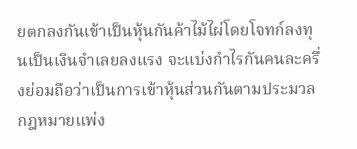ยตกลงกันเข้าเป็นหุ้นกันค้าไม้ไผ่โดยโจทก์ลงทุนเป็นเงินจำเลยลงแรง จะแบ่งกำไรกันคนละครึ่งย่อมถือว่าเป็นการเข้าหุ้นส่วนกันตามประมวลกฎหมายแพ่ง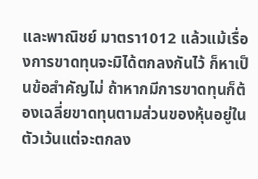และพาณิชย์ มาตรา1012 แล้วแม้เรื่องการขาดทุนจะมิได้ตกลงกันไว้ ก็หาเป็นข้อสำคัญไม่ ถ้าหากมีการขาดทุนก็ต้องเฉลี่ยขาดทุนตามส่วนของหุ้นอยู่ในตัวเว้นแต่จะตกลง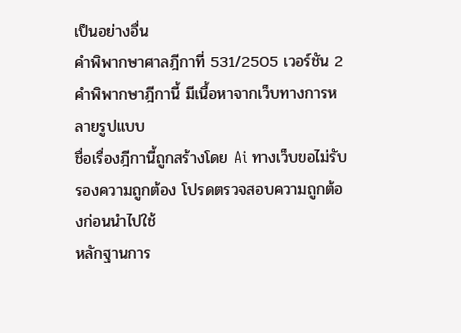เป็นอย่างอื่น
คำพิพากษาศาลฎีกาที่ 531/2505 เวอร์ชัน 2 คำพิพากษาฎีกานี้ มีเนื้อหาจากเว็บทางการหลายรูปแบบ
ชื่อเรื่องฎีกานี้ถูกสร้างโดย Ai ทางเว็บขอไม่รับรองความถูกต้อง โปรดตรวจสอบความถูกต้องก่อนนำไปใช้
หลักฐานการ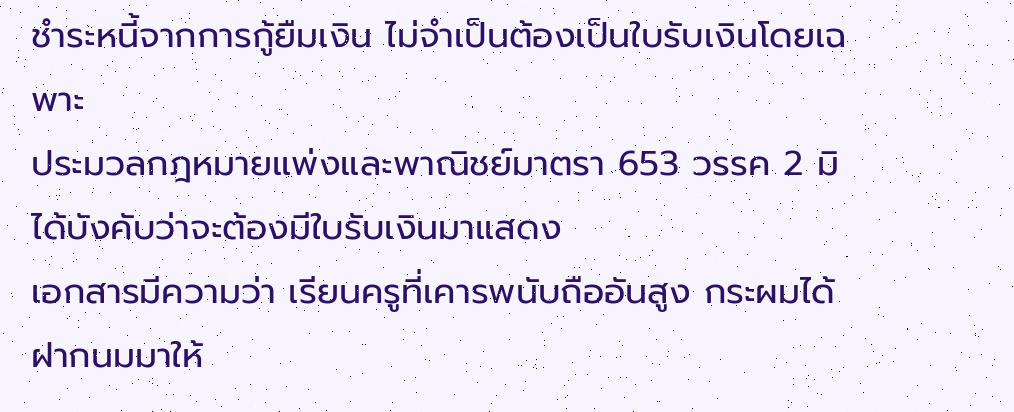ชำระหนี้จากการกู้ยืมเงิน ไม่จำเป็นต้องเป็นใบรับเงินโดยเฉพาะ
ประมวลกฎหมายแพ่งและพาณิชย์มาตรา 653 วรรค 2 มิได้บังคับว่าจะต้องมีใบรับเงินมาแสดง
เอกสารมีความว่า เรียนครูที่เคารพนับถืออันสูง กระผมได้ฝากนมมาให้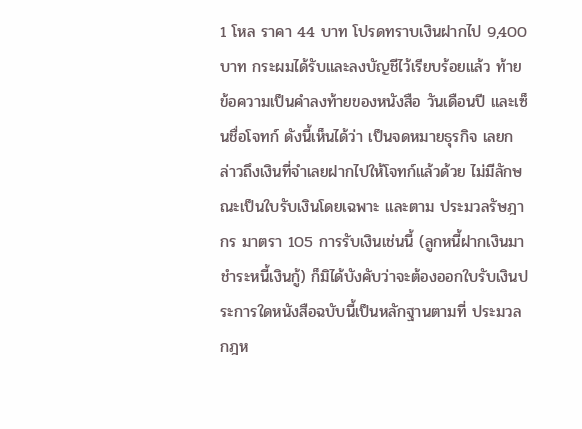1 โหล ราคา 44 บาท โปรดทราบเงินฝากไป 9,400 บาท กระผมได้รับและลงบัญชีไว้เรียบร้อยแล้ว ท้ายข้อความเป็นคำลงท้ายของหนังสือ วันเดือนปี และเซ็นชื่อโจทก์ ดังนี้เห็นได้ว่า เป็นจดหมายธุรกิจ เลยกล่าวถึงเงินที่จำเลยฝากไปให้โจทก์แล้วด้วย ไม่มีลักษณะเป็นใบรับเงินโดยเฉพาะ และตาม ประมวลรัษฎากร มาตรา 105 การรับเงินเช่นนี้ (ลูกหนี้ฝากเงินมาชำระหนี้เงินกู้) ก็มิได้บังคับว่าจะต้องออกใบรับเงินประการใดหนังสือฉบับนี้เป็นหลักฐานตามที่ ประมวลกฎห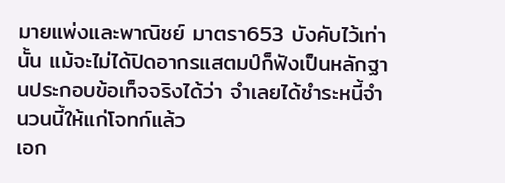มายแพ่งและพาณิชย์ มาตรา653 บังคับไว้เท่านั้น แม้จะไม่ได้ปิดอากรแสตมป์ก็ฟังเป็นหลักฐานประกอบข้อเท็จจริงได้ว่า จำเลยได้ชำระหนี้จำนวนนี้ให้แก่โจทก์แล้ว
เอก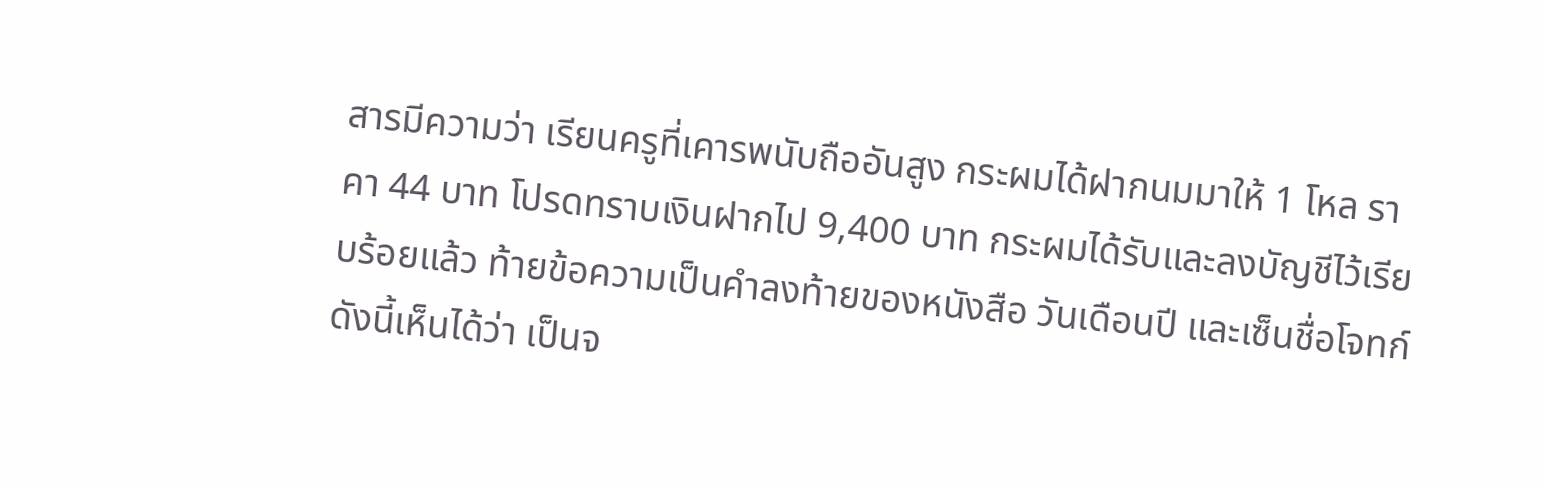สารมีความว่า เรียนครูที่เคารพนับถืออันสูง กระผมได้ฝากนมมาให้ 1 โหล ราคา 44 บาท โปรดทราบเงินฝากไป 9,400 บาท กระผมได้รับและลงบัญชีไว้เรียบร้อยแล้ว ท้ายข้อความเป็นคำลงท้ายของหนังสือ วันเดือนปี และเซ็นชื่อโจทก์ ดังนี้เห็นได้ว่า เป็นจ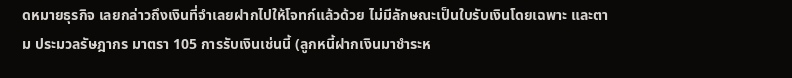ดหมายธุรกิจ เลยกล่าวถึงเงินที่จำเลยฝากไปให้โจทก์แล้วด้วย ไม่มีลักษณะเป็นใบรับเงินโดยเฉพาะ และตาม ประมวลรัษฎากร มาตรา 105 การรับเงินเช่นนี้ (ลูกหนี้ฝากเงินมาชำระห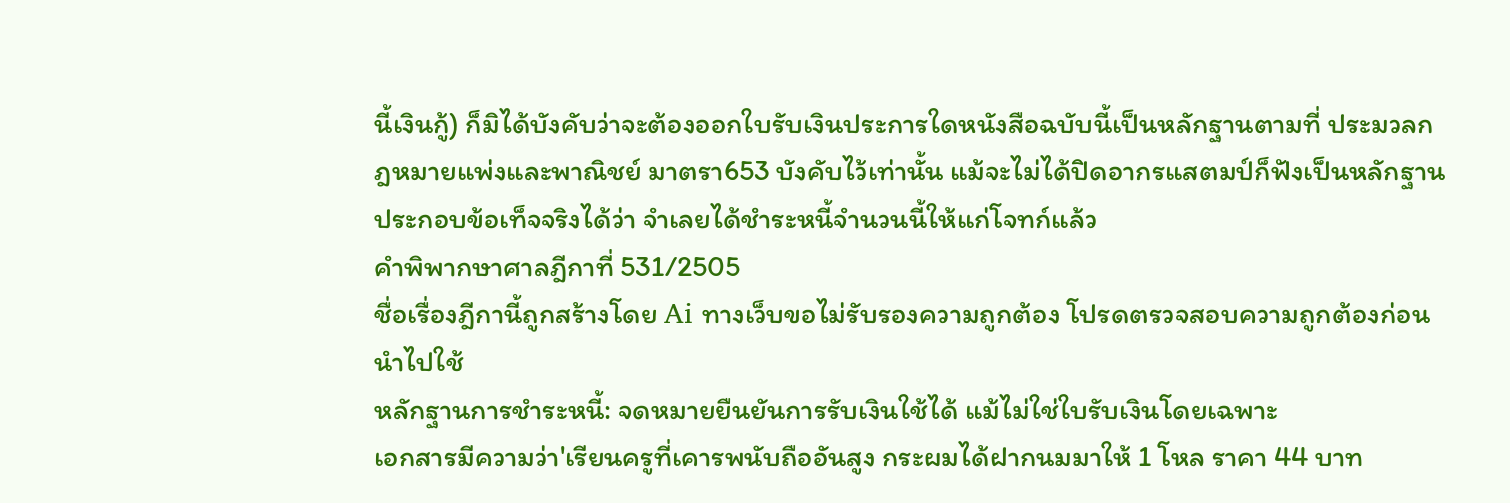นี้เงินกู้) ก็มิได้บังคับว่าจะต้องออกใบรับเงินประการใดหนังสือฉบับนี้เป็นหลักฐานตามที่ ประมวลกฎหมายแพ่งและพาณิชย์ มาตรา653 บังคับไว้เท่านั้น แม้จะไม่ได้ปิดอากรแสตมป์ก็ฟังเป็นหลักฐานประกอบข้อเท็จจริงได้ว่า จำเลยได้ชำระหนี้จำนวนนี้ให้แก่โจทก์แล้ว
คำพิพากษาศาลฎีกาที่ 531/2505
ชื่อเรื่องฎีกานี้ถูกสร้างโดย Ai ทางเว็บขอไม่รับรองความถูกต้อง โปรดตรวจสอบความถูกต้องก่อนนำไปใช้
หลักฐานการชำระหนี้: จดหมายยืนยันการรับเงินใช้ได้ แม้ไม่ใช่ใบรับเงินโดยเฉพาะ
เอกสารมีความว่า'เรียนครูที่เคารพนับถืออันสูง กระผมได้ฝากนมมาให้ 1 โหล ราคา 44 บาท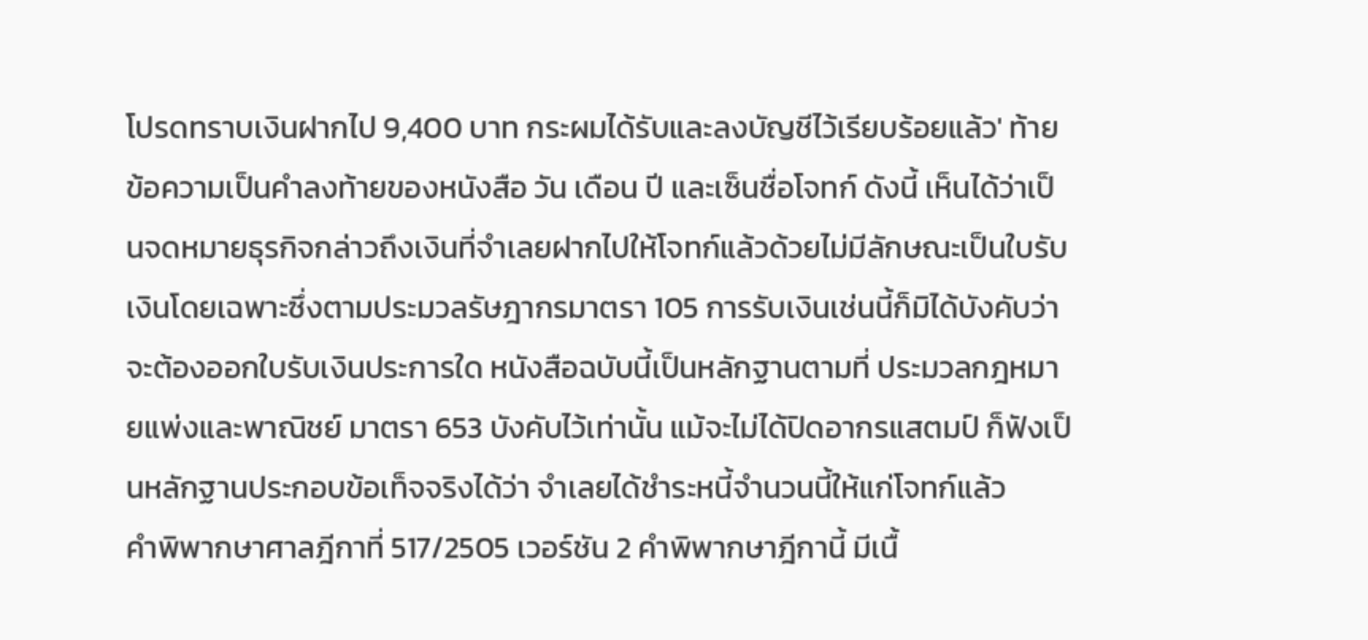โปรดทราบเงินฝากไป 9,400 บาท กระผมได้รับและลงบัญชีไว้เรียบร้อยแล้ว' ท้ายข้อความเป็นคำลงท้ายของหนังสือ วัน เดือน ปี และเซ็นชื่อโจทก์ ดังนี้ เห็นได้ว่าเป็นจดหมายธุรกิจกล่าวถึงเงินที่จำเลยฝากไปให้โจทก์แล้วด้วยไม่มีลักษณะเป็นใบรับเงินโดยเฉพาะซึ่งตามประมวลรัษฎากรมาตรา 105 การรับเงินเช่นนี้ก็มิได้บังคับว่าจะต้องออกใบรับเงินประการใด หนังสือฉบับนี้เป็นหลักฐานตามที่ ประมวลกฎหมายแพ่งและพาณิชย์ มาตรา 653 บังคับไว้เท่านั้น แม้จะไม่ได้ปิดอากรแสตมป์ ก็ฟังเป็นหลักฐานประกอบข้อเท็จจริงได้ว่า จำเลยได้ชำระหนี้จำนวนนี้ให้แก่โจทก์แล้ว
คำพิพากษาศาลฎีกาที่ 517/2505 เวอร์ชัน 2 คำพิพากษาฎีกานี้ มีเนื้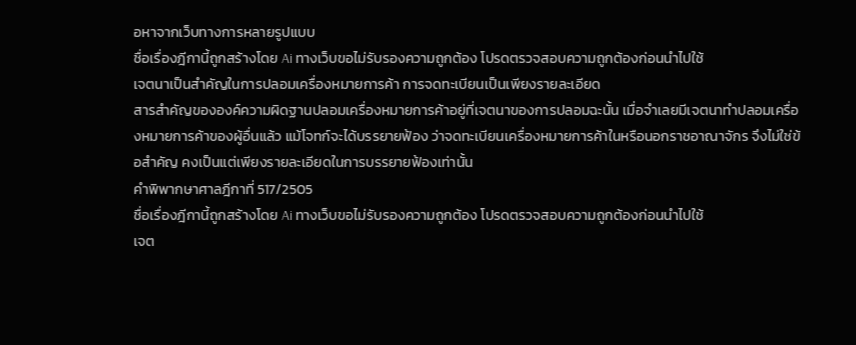อหาจากเว็บทางการหลายรูปแบบ
ชื่อเรื่องฎีกานี้ถูกสร้างโดย Ai ทางเว็บขอไม่รับรองความถูกต้อง โปรดตรวจสอบความถูกต้องก่อนนำไปใช้
เจตนาเป็นสำคัญในการปลอมเครื่องหมายการค้า การจดทะเบียนเป็นเพียงรายละเอียด
สารสำคัญขององค์ความผิดฐานปลอมเครื่องหมายการค้าอยู่ที่เจตนาของการปลอมฉะนั้น เมื่อจำเลยมีเจตนาทำปลอมเครื่องหมายการค้าของผู้อื่นแล้ว แม้โจทก์จะได้บรรยายฟ้อง ว่าจดทะเบียนเครื่องหมายการค้าในหรือนอกราชอาณาจักร จึงไม่ใช่ข้อสำคัญ คงเป็นแต่เพียงรายละเอียดในการบรรยายฟ้องเท่านั้น
คำพิพากษาศาลฎีกาที่ 517/2505
ชื่อเรื่องฎีกานี้ถูกสร้างโดย Ai ทางเว็บขอไม่รับรองความถูกต้อง โปรดตรวจสอบความถูกต้องก่อนนำไปใช้
เจต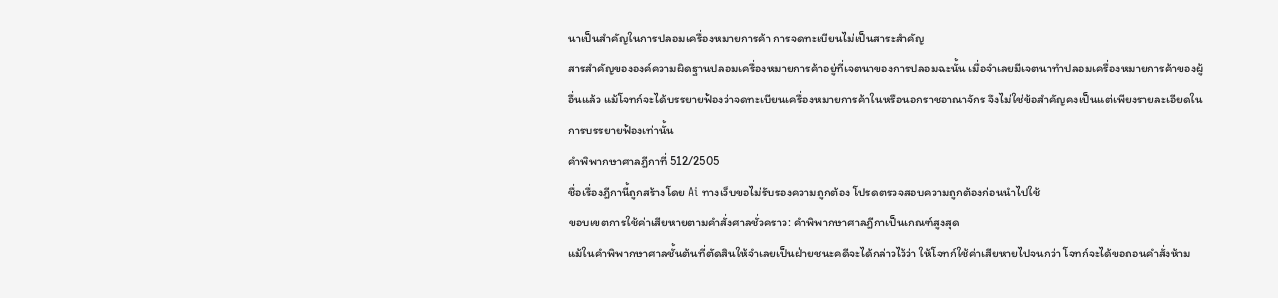นาเป็นสำคัญในการปลอมเครื่องหมายการค้า การจดทะเบียนไม่เป็นสาระสำคัญ
สารสำคัญขององค์ความผิดฐานปลอมเครื่องหมายการค้าอยู่ที่เจตนาของการปลอมฉะนั้น เมื่อจำเลยมีเจตนาทำปลอมเครื่องหมายการค้าของผู้อื่นแล้ว แม้โจทก์จะได้บรรยายฟ้องว่าจดทะเบียนเครื่องหมายการค้าในหรือนอกราชอาณาจักร จึงไม่ใช่ข้อสำคัญคงเป็นแต่เพียงรายละเอียดในการบรรยายฟ้องเท่านั้น
คำพิพากษาศาลฎีกาที่ 512/2505
ชื่อเรื่องฎีกานี้ถูกสร้างโดย Ai ทางเว็บขอไม่รับรองความถูกต้อง โปรดตรวจสอบความถูกต้องก่อนนำไปใช้
ขอบเขตการใช้ค่าเสียหายตามคำสั่งศาลชั่วคราว: คำพิพากษาศาลฎีกาเป็นเกณฑ์สูงสุด
แม้ในคำพิพากษาศาลชั้นต้นที่ตัดสินให้จำเลยเป็นฝ่ายชนะคดีจะได้กล่าวไว้ว่า ให้โจทก์ใช้ค่าเสียหายไปจนกว่า โจทก์จะได้ขอถอนคำสั่งห้าม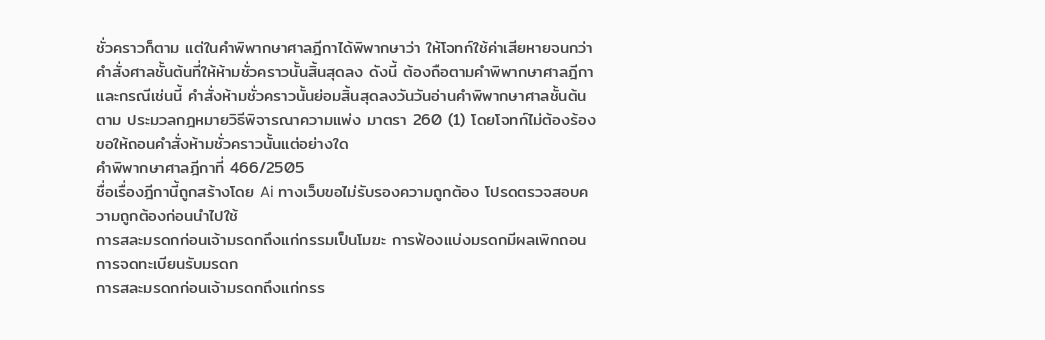ชั่วคราวก็ตาม แต่ในคำพิพากษาศาลฎีกาได้พิพากษาว่า ให้โจทก์ใช้ค่าเสียหายจนกว่าคำสั่งศาลชั้นต้นที่ให้ห้ามชั่วคราวนั้นสิ้นสุดลง ดังนี้ ต้องถือตามคำพิพากษาศาลฎีกาและกรณีเช่นนี้ คำสั่งห้ามชั่วคราวนั้นย่อมสิ้นสุดลงวันวันอ่านคำพิพากษาศาลชั้นต้น ตาม ประมวลกฎหมายวิธีพิจารณาความแพ่ง มาตรา 260 (1) โดยโจทก์ไม่ต้องร้องขอให้ถอนคำสั่งห้ามชั่วคราวนั้นแต่อย่างใด
คำพิพากษาศาลฎีกาที่ 466/2505
ชื่อเรื่องฎีกานี้ถูกสร้างโดย Ai ทางเว็บขอไม่รับรองความถูกต้อง โปรดตรวจสอบความถูกต้องก่อนนำไปใช้
การสละมรดกก่อนเจ้ามรดกถึงแก่กรรมเป็นโมฆะ การฟ้องแบ่งมรดกมีผลเพิกถอนการจดทะเบียนรับมรดก
การสละมรดกก่อนเจ้ามรดกถึงแก่กรร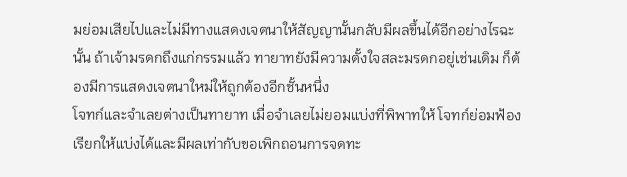มย่อมเสียไปและไม่มีทางแสดงเจตนาให้สัญญานั้นกลับมีผลขึ้นได้อีกอย่างไรฉะนั้น ถ้าเจ้ามรดกถึงแก่กรรมแล้ว ทายาทยังมีความตั้งใจสละมรดกอยู่เช่นเดิม ก็ต้องมีการแสดงเจตนาใหม่ให้ถูกต้องอีกชั้นหนึ่ง
โจทก์และจำเลยต่างเป็นทายาท เมื่อจำเลยไม่ยอมแบ่งที่พิพาทให้ โจทก์ย่อมฟ้องเรียกให้แบ่งได้และมีผลเท่ากับขอเพิกถอนการจดทะ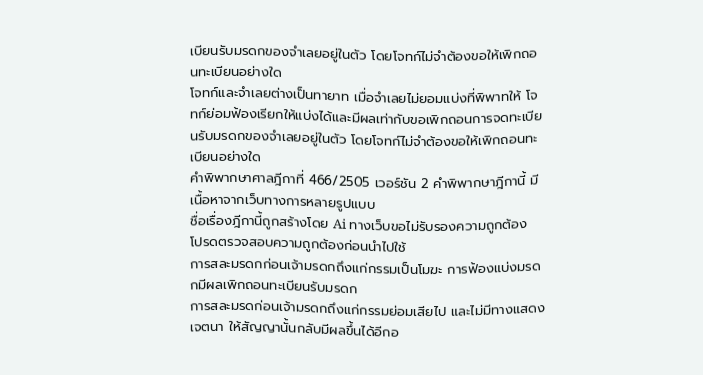เบียนรับมรดกของจำเลยอยู่ในตัว โดยโจทก์ไม่จำต้องขอให้เพิกถอนทะเบียนอย่างใด
โจทก์และจำเลยต่างเป็นทายาท เมื่อจำเลยไม่ยอมแบ่งที่พิพาทให้ โจทก์ย่อมฟ้องเรียกให้แบ่งได้และมีผลเท่ากับขอเพิกถอนการจดทะเบียนรับมรดกของจำเลยอยู่ในตัว โดยโจทก์ไม่จำต้องขอให้เพิกถอนทะเบียนอย่างใด
คำพิพากษาศาลฎีกาที่ 466/2505 เวอร์ชัน 2 คำพิพากษาฎีกานี้ มีเนื้อหาจากเว็บทางการหลายรูปแบบ
ชื่อเรื่องฎีกานี้ถูกสร้างโดย Ai ทางเว็บขอไม่รับรองความถูกต้อง โปรดตรวจสอบความถูกต้องก่อนนำไปใช้
การสละมรดกก่อนเจ้ามรดกถึงแก่กรรมเป็นโมฆะ การฟ้องแบ่งมรดกมีผลเพิกถอนทะเบียนรับมรดก
การสละมรดก่อนเจ้ามรดกถึงแก่กรรมย่อมเสียไป และไม่มีทางแสดงเจตนา ให้สัญญานั้นกลับมีผลขึ้นได้อีกอ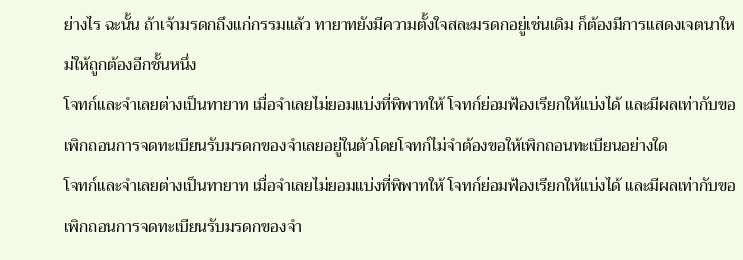ย่างไร ฉะนั้น ถ้าเจ้ามรดกถึงแก่กรรมแล้ว ทายาทยังมีความตั้งใจสละมรดกอยู่เช่นเดิม ก็ต้องมีการแสดงเจตนาใหม่ให้ถูกต้องอีกชั้นหนึ่ง
โจทก์และจำเลยต่างเป็นทายาท เมื่อจำเลยไม่ยอมแบ่งที่พิพาทให้ โจทก์ย่อมฟ้องเรียกให้แบ่งได้ และมีผลเท่ากับขอเพิกถอนการจดทะเบียนรับมรดกของจำเลยอยู่ในตัวโดยโจทก์ไม่จำต้องขอให้เพิกถอนทะเบียนอย่างใด
โจทก์และจำเลยต่างเป็นทายาท เมื่อจำเลยไม่ยอมแบ่งที่พิพาทให้ โจทก์ย่อมฟ้องเรียกให้แบ่งได้ และมีผลเท่ากับขอเพิกถอนการจดทะเบียนรับมรดกของจำ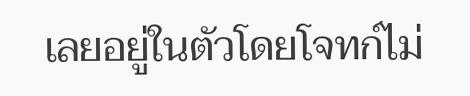เลยอยู่ในตัวโดยโจทก์ไม่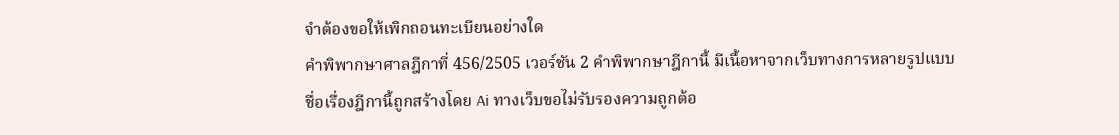จำต้องขอให้เพิกถอนทะเบียนอย่างใด
คำพิพากษาศาลฎีกาที่ 456/2505 เวอร์ชัน 2 คำพิพากษาฎีกานี้ มีเนื้อหาจากเว็บทางการหลายรูปแบบ
ชื่อเรื่องฎีกานี้ถูกสร้างโดย Ai ทางเว็บขอไม่รับรองความถูกต้อ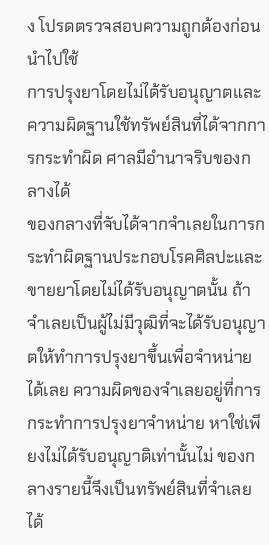ง โปรดตรวจสอบความถูกต้องก่อนนำไปใช้
การปรุงยาโดยไม่ได้รับอนุญาตและความผิดฐานใช้ทรัพย์สินที่ได้จากการกระทำผิด ศาลมีอำนาจริบของกลางได้
ของกลางที่จับได้จากจำเลยในการกระทำผิดฐานประกอบโรคศิลปะและขายยาโดยไม่ได้รับอนุญาตนั้น ถ้าจำเลยเป็นผู้ไม่มีวุฒิที่จะได้รับอนุญาตให้ทำการปรุงยาขึ้นเพื่อจำหน่ายได้เลย ความผิดของจำเลยอยู่ที่การกระทำการปรุงยาจำหน่าย หาใช่เพียงไม่ได้รับอนุญาติเท่านั้นไม่ ของกลางรายนี้จึงเป็นทรัพย์สินที่จำเลยได้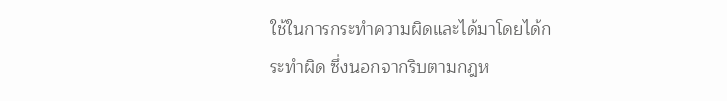ใช้ในการกระทำความผิดและได้มาโดยได้กระทำผิด ซึ่งนอกจากริบตามกฎห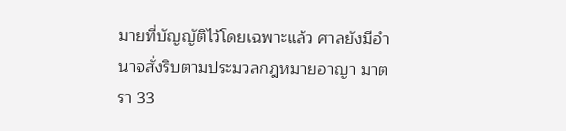มายที่บัญญัติไว้โดยเฉพาะแล้ว ศาลยังมีอำนาจสั่งริบตามประมวลกฎหมายอาญา มาตรา 33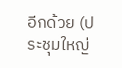อีกด้วย (ประชุมใหญ่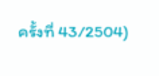ครั้งที่ 43/2504)